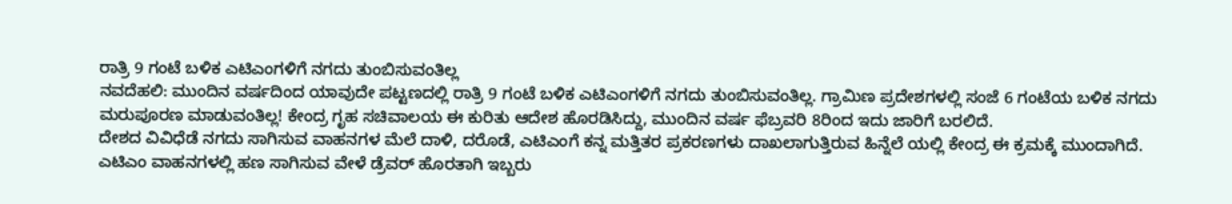ರಾತ್ರಿ 9 ಗಂಟೆ ಬಳಿಕ ಎಟಿಎಂಗಳಿಗೆ ನಗದು ತುಂಬಿಸುವಂತಿಲ್ಲ
ನವದೆಹಲಿ: ಮುಂದಿನ ವರ್ಷದಿಂದ ಯಾವುದೇ ಪಟ್ಟಣದಲ್ಲಿ ರಾತ್ರಿ 9 ಗಂಟೆ ಬಳಿಕ ಎಟಿಎಂಗಳಿಗೆ ನಗದು ತುಂಬಿಸುವಂತಿಲ್ಲ. ಗ್ರಾಮಿಣ ಪ್ರದೇಶಗಳಲ್ಲಿ ಸಂಜೆ 6 ಗಂಟೆಯ ಬಳಿಕ ನಗದು ಮರುಪೂರಣ ಮಾಡುವಂತಿಲ್ಲ! ಕೇಂದ್ರ ಗೃಹ ಸಚಿವಾಲಯ ಈ ಕುರಿತು ಆದೇಶ ಹೊರಡಿಸಿದ್ದು, ಮುಂದಿನ ವರ್ಷ ಫೆಬ್ರವರಿ 8ರಿಂದ ಇದು ಜಾರಿಗೆ ಬರಲಿದೆ.
ದೇಶದ ವಿವಿಧೆಡೆ ನಗದು ಸಾಗಿಸುವ ವಾಹನಗಳ ಮೆಲೆ ದಾಳಿ, ದರೊಡೆ, ಎಟಿಎಂಗೆ ಕನ್ನ ಮತ್ತಿತರ ಪ್ರಕರಣಗಳು ದಾಖಲಾಗುತ್ತಿರುವ ಹಿನ್ನೆಲೆ ಯಲ್ಲಿ ಕೇಂದ್ರ ಈ ಕ್ರಮಕ್ಕೆ ಮುಂದಾಗಿದೆ.
ಎಟಿಎಂ ವಾಹನಗಳಲ್ಲಿ ಹಣ ಸಾಗಿಸುವ ವೇಳೆ ಡ್ರೆವರ್ ಹೊರತಾಗಿ ಇಬ್ಬರು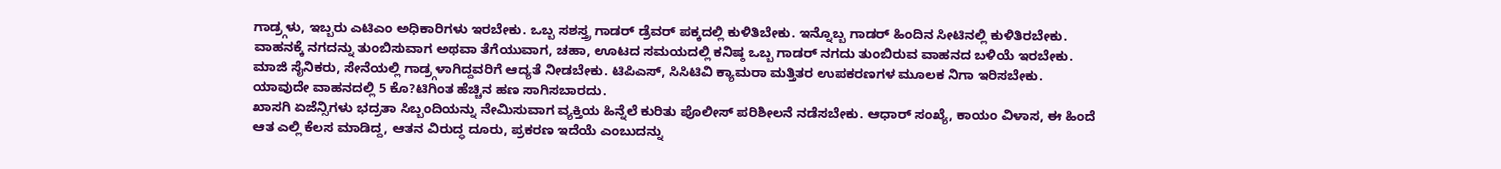ಗಾಡ್ರ್ಗಳು, ಇಬ್ಬರು ಎಟಿಎಂ ಅಧಿಕಾರಿಗಳು ಇರಬೇಕು. ಒಬ್ಬ ಸಶಸ್ತ್ರ ಗಾಡರ್ ಡ್ರೆವರ್ ಪಕ್ಕದಲ್ಲಿ ಕುಳಿತಿಬೇಕು. ಇನ್ನೊಬ್ಬ ಗಾಡರ್ ಹಿಂದಿನ ಸೀಟಿನಲ್ಲಿ ಕುಳಿತಿರಬೇಕು.
ವಾಹನಕ್ಕೆ ನಗದನ್ನು ತುಂಬಿಸುವಾಗ ಅಥವಾ ತೆಗೆಯುವಾಗ, ಚಹಾ, ಊಟದ ಸಮಯದಲ್ಲಿ ಕನಿಷ್ಠ ಒಬ್ಬ ಗಾಡರ್ ನಗದು ತುಂಬಿರುವ ವಾಹನದ ಬಳಿಯೆ ಇರಬೇಕು. ಮಾಜಿ ಸೈನಿಕರು, ಸೇನೆಯಲ್ಲಿ ಗಾಡ್ರ್ಗಳಾಗಿದ್ದವರಿಗೆ ಆದ್ಯತೆ ನೀಡಬೇಕು. ಟಿಪಿಎಸ್, ಸಿಸಿಟಿವಿ ಕ್ಯಾಮರಾ ಮತ್ತಿತರ ಉಪಕರಣಗಳ ಮೂಲಕ ನಿಗಾ ಇರಿಸಬೇಕು. ಯಾವುದೇ ವಾಹನದಲ್ಲಿ 5 ಕೊ?ಟಿಗಿಂತ ಹೆಚ್ಚಿನ ಹಣ ಸಾಗಿಸಬಾರದು.
ಖಾಸಗಿ ಏಜೆನ್ಸಿಗಳು ಭದ್ರತಾ ಸಿಬ್ಬಂದಿಯನ್ನು ನೇಮಿಸುವಾಗ ವ್ಯಕ್ತಿಯ ಹಿನ್ನೆಲೆ ಕುರಿತು ಪೊಲೀಸ್ ಪರಿಶೀಲನೆ ನಡೆಸಬೇಕು. ಆಧಾರ್ ಸಂಖ್ಯೆ, ಕಾಯಂ ವಿಳಾಸ, ಈ ಹಿಂದೆ ಆತ ಎಲ್ಲಿ ಕೆಲಸ ಮಾಡಿದ್ದ, ಆತನ ವಿರುದ್ಧ ದೂರು, ಪ್ರಕರಣ ಇದೆಯೆ ಎಂಬುದನ್ನು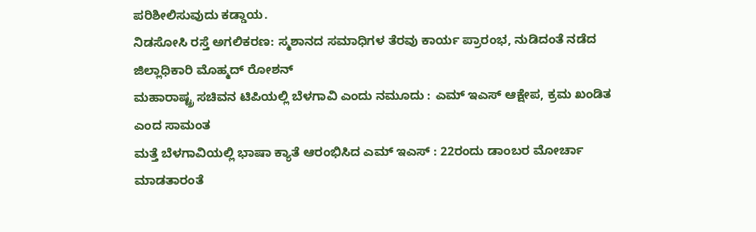ಪರಿಶೀಲಿಸುವುದು ಕಡ್ಡಾಯ.
ನಿಡಸೋಸಿ ರಸ್ತೆ ಅಗಲಿಕರಣ: ಸ್ಮಶಾನದ ಸಮಾಧಿಗಳ ತೆರವು ಕಾರ್ಯ ಪ್ರಾರಂಭ, ನುಡಿದಂತೆ ನಡೆದ ಜಿಲ್ಲಾಧಿಕಾರಿ ಮೊಹ್ಮದ್ ರೋಶನ್
ಮಹಾರಾಷ್ಟ್ರ ಸಚಿವನ ಟಿಪಿಯಲ್ಲಿ ಬೆಳಗಾವಿ ಎಂದು ನಮೂದು : ಎಮ್ ಇಎಸ್ ಆಕ್ಷೇಪ, ಕ್ರಮ ಖಂಡಿತ ಎಂದ ಸಾಮಂತ
ಮತ್ತೆ ಬೆಳಗಾವಿಯಲ್ಲಿ ಭಾಷಾ ಕ್ಯಾತೆ ಆರಂಭಿಸಿದ ಎಮ್ ಇಎಸ್ : 22ರಂದು ಡಾಂಬರ ಮೋರ್ಚಾ ಮಾಡತಾರಂತೆ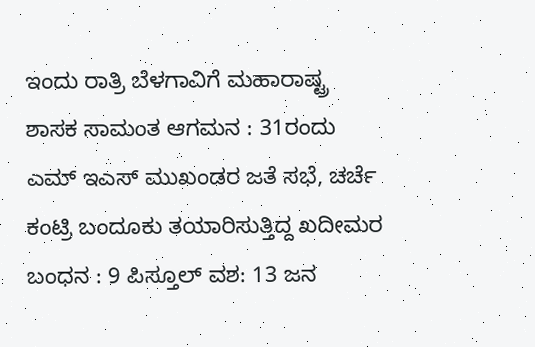ಇಂದು ರಾತ್ರಿ ಬೆಳಗಾವಿಗೆ ಮಹಾರಾಷ್ಟ್ರ ಶಾಸಕ ಸಾಮಂತ ಆಗಮನ : 31ರಂದು ಎಮ್ ಇಎಸ್ ಮುಖಂಡರ ಜತೆ ಸಭೆ, ಚರ್ಚೆ
ಕಂಟ್ರಿ ಬಂದೂಕು ತಯಾರಿಸುತ್ತಿದ್ದ ಖದೀಮರ ಬಂಧನ : 9 ಪಿಸ್ತೂಲ್ ವಶ: 13 ಜನ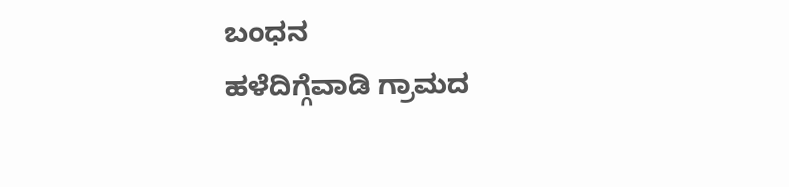ಬಂಧನ
ಹಳೆದಿಗ್ಗೆವಾಡಿ ಗ್ರಾಮದ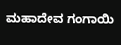ಮಹಾದೇವ ಗಂಗಾಯಿ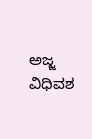ಅಜ್ಜ ವಿಧಿವಶ